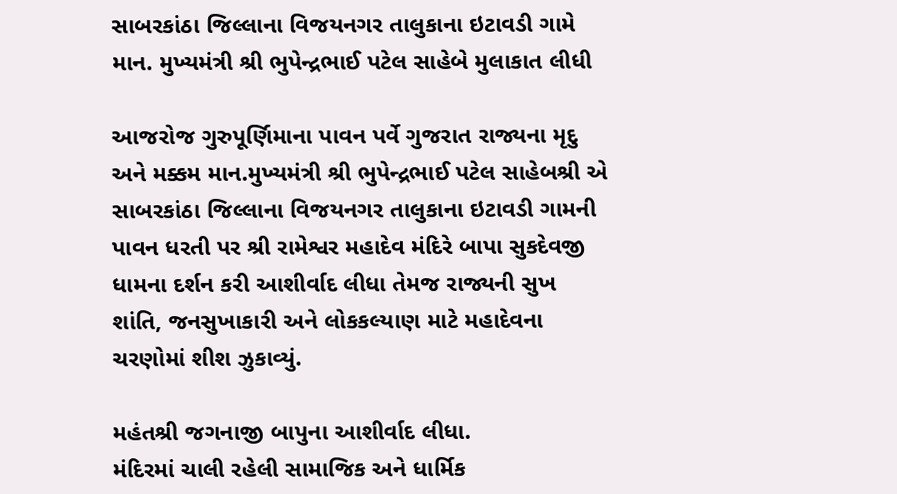સાબરકાંઠા જિલ્લાના વિજયનગર તાલુકાના ઇટાવડી ગામે માન. મુખ્યમંત્રી શ્રી ભુપેન્દ્રભાઈ પટેલ સાહેબે મુલાકાત લીધી

આજરોજ ગુરુપૂર્ણિમાના પાવન પર્વે ગુજરાત રાજ્યના મૃદુ અને મક્કમ માન.મુખ્યમંત્રી શ્રી ભુપેન્દ્રભાઈ પટેલ સાહેબશ્રી એ સાબરકાંઠા જિલ્લાના વિજયનગર તાલુકાના ઇટાવડી ગામની પાવન ધરતી પર શ્રી રામેશ્વર મહાદેવ મંદિરે બાપા સુકદેવજી ધામના દર્શન કરી આશીર્વાદ લીધા તેમજ રાજ્યની સુખ શાંતિ, જનસુખાકારી અને લોકકલ્યાણ માટે મહાદેવના ચરણોમાં શીશ ઝુકાવ્યું.

મહંતશ્રી જગનાજી બાપુના આશીર્વાદ લીધા.
મંદિરમાં ચાલી રહેલી સામાજિક અને ધાર્મિક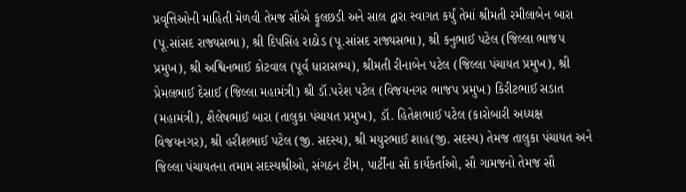પ્રવૃત્તિઓની માહિતી મેળવી તેમજ સૌએ ફૂલછડી અને સાલ દ્વારા સ્વાગત કર્યું તેમાં શ્રીમતી રમીલાબેન બારા (પૂ.સાંસદ રાજ્યસભા), શ્રી દિપસિંહ રાઠોડ (પૂ.સાંસદ રાજ્યસભા), શ્રી કનુભાઈ પટેલ (જિલ્લા ભાજપ પ્રમુખ), શ્રી અશ્વિનભાઈ કોટવાલ (પૂર્વ ધારાસભ્ય), શ્રીમતી રીનાબેન પટેલ (જિલ્લા પંચાયત પ્રમુખ), શ્રી પ્રેમલભાઈ દેસાઈ (જિલ્લા મહામંત્રી) શ્રી ડૉ.પરેશ પટેલ (વિજયનગર ભાજપ પ્રમુખ) કિરીટભાઈ સડાત (મહામંત્રી), શૈલેષભાઈ બારા (તાલુકા પંચાયત પ્રમુખ), ડૉ. હિતેશભાઈ પટેલ (કારોબારી અધ્યક્ષ વિજયનગર), શ્રી હરીશભાઈ પટેલ (જી. સદસ્ય), શ્રી મયુરભાઈ શાહ(જી. સદસ્ય) તેમજ તાલુકા પંચાયત અને જિલ્લા પંચાયતના તમામ સદસ્યશ્રીઓ, સંગઠન ટીમ, પાર્ટીના સૌ કાર્યકર્તાઓ, સૌ ગામજનો તેમજ સૌ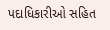પદાધિકારીઓ સહિત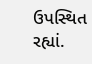ઉપસ્થિત રહ્યાં.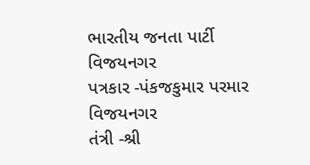ભારતીય જનતા પાર્ટી વિજયનગર
પત્રકાર -પંકજકુમાર પરમાર વિજયનગર
તંત્રી -શ્રી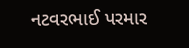નટવરભાઈ પરમાર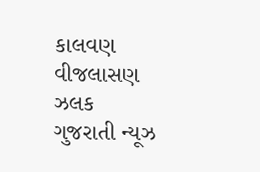કાલવણ વીજલાસણ
ઝલક ગુજરાતી ન્યૂઝ